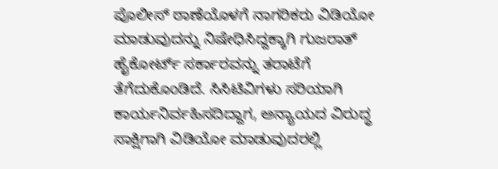ಪೊಲೀಸ್ ಠಾಣೆಯೊಳಗೆ ನಾಗರಿಕರು ವಿಡಿಯೋ ಮಾಡುವುದನ್ನು ನಿಷೇಧಿಸಿದ್ದಕ್ಕಾಗಿ ಗುಜರಾತ್ ಹೈಕೋರ್ಟ್ ಸರ್ಕಾರವನ್ನು ತರಾಟೆಗೆ ತೆಗೆದುಕೊಂಡಿದೆ. ಸಿಸಿಟಿವಿಗಳು ಸರಿಯಾಗಿ ಕಾರ್ಯನಿರ್ವಹಿಸದಿದ್ದಾಗ, ಅನ್ಯಾಯದ ವಿರುದ್ಧ ಸಾಕ್ಷಿಗಾಗಿ ವಿಡಿಯೋ ಮಾಡುವುದರಲ್ಲಿ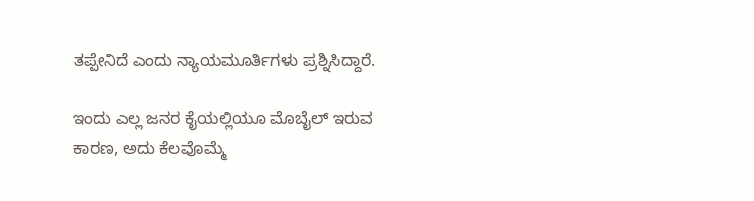ತಪ್ಪೇನಿದೆ ಎಂದು ನ್ಯಾಯಮೂರ್ತಿಗಳು ಪ್ರಶ್ನಿಸಿದ್ದಾರೆ.

ಇಂದು ಎಲ್ಲ ಜನರ ಕೈಯಲ್ಲಿಯೂ ಮೊಬೈಲ್‌ ಇರುವ ಕಾರಣ, ಅದು ಕೆಲವೊಮ್ಮೆ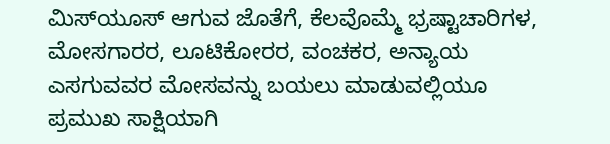ಮಿಸ್‌ಯೂಸ್‌ ಆಗುವ ಜೊತೆಗೆ, ಕೆಲವೊಮ್ಮೆ ಭ್ರಷ್ಟಾಚಾರಿಗಳ, ಮೋಸಗಾರರ, ಲೂಟಿಕೋರರ, ವಂಚಕರ, ಅನ್ಯಾಯ ಎಸಗುವವರ ಮೋಸವನ್ನು ಬಯಲು ಮಾಡುವಲ್ಲಿಯೂ ಪ್ರಮುಖ ಸಾಕ್ಷಿಯಾಗಿ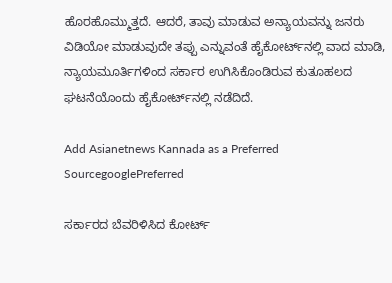ಹೊರಹೊಮ್ಮುತ್ತದೆ. ಆದರೆ, ತಾವು ಮಾಡುವ ಅನ್ಯಾಯವನ್ನು ಜನರು ವಿಡಿಯೋ ಮಾಡುವುದೇ ತಪ್ಪು ಎನ್ನುವಂತೆ ಹೈಕೋರ್ಟ್‌ನಲ್ಲಿ ವಾದ ಮಾಡಿ, ನ್ಯಾಯಮೂರ್ತಿಗಳಿಂದ ಸರ್ಕಾರ ಉಗಿಸಿಕೊಂಡಿರುವ ಕುತೂಹಲದ ಘಟನೆಯೊಂದು ಹೈಕೋರ್ಟ್‌ನಲ್ಲಿ ನಡೆದಿದೆ.

Add Asianetnews Kannada as a Preferred SourcegooglePreferred

ಸರ್ಕಾರದ ಬೆವರಿಳಿಸಿದ ಕೋರ್ಟ್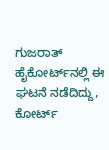ಗುಜರಾತ್‌ ಹೈಕೋರ್ಟ್‌‌ನಲ್ಲಿ ಈ ಘಟನೆ ನಡೆದಿದ್ದು, ಕೋರ್ಟ್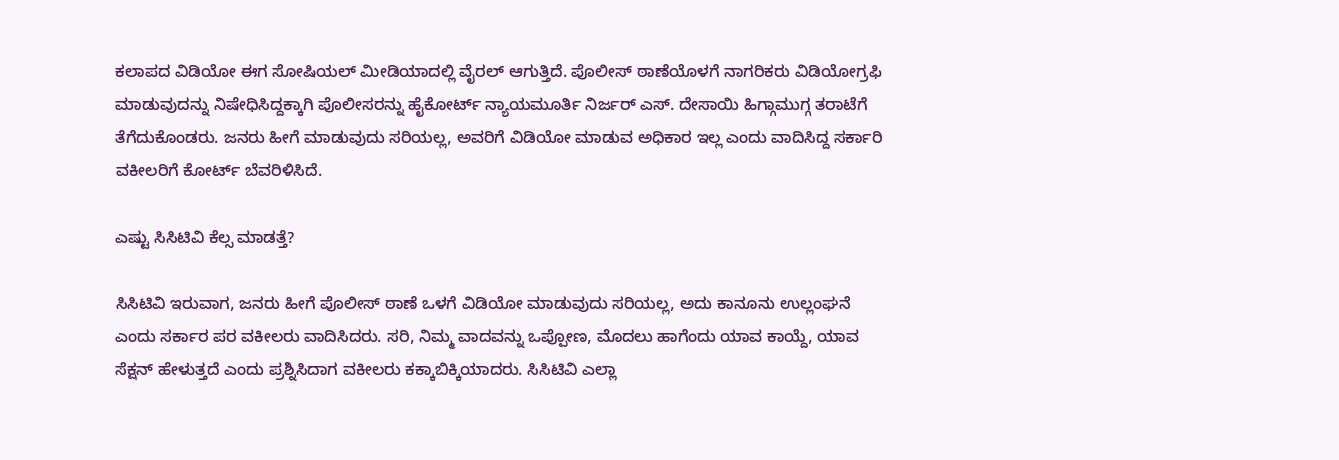ಕಲಾಪದ ವಿಡಿಯೋ ಈಗ ಸೋಷಿಯಲ್‌ ಮೀಡಿಯಾದಲ್ಲಿ ವೈರಲ್‌ ಆಗುತ್ತಿದೆ. ಪೊಲೀಸ್ ಠಾಣೆಯೊಳಗೆ ನಾಗರಿಕರು ವಿಡಿಯೋಗ್ರಫಿ ಮಾಡುವುದನ್ನು ನಿಷೇಧಿಸಿದ್ದಕ್ಕಾಗಿ ಪೊಲೀಸರನ್ನು ಹೈಕೋರ್ಟ್ ನ್ಯಾಯಮೂರ್ತಿ ನಿರ್ಜರ್ ಎಸ್. ದೇಸಾಯಿ ಹಿಗ್ಗಾಮುಗ್ಗ ತರಾಟೆಗೆ ತೆಗೆದುಕೊಂಡರು. ಜನರು ಹೀಗೆ ಮಾಡುವುದು ಸರಿಯಲ್ಲ, ಅವರಿಗೆ ವಿಡಿಯೋ ಮಾಡುವ ಅಧಿಕಾರ ಇಲ್ಲ ಎಂದು ವಾದಿಸಿದ್ದ ಸರ್ಕಾರಿ ವಕೀಲರಿಗೆ ಕೋರ್ಟ್ ಬೆವರಿಳಿಸಿದೆ.

ಎಷ್ಟು ಸಿಸಿಟಿವಿ ಕೆಲ್ಸ ಮಾಡತ್ತೆ?

ಸಿಸಿಟಿವಿ ಇರುವಾಗ, ಜನರು ಹೀಗೆ ಪೊಲೀಸ್ ಠಾಣೆ ಒಳಗೆ ವಿಡಿಯೋ ಮಾಡುವುದು ಸರಿಯಲ್ಲ, ಅದು ಕಾನೂನು ಉಲ್ಲಂಘನೆ ಎಂದು ಸರ್ಕಾರ ಪರ ವಕೀಲರು ವಾದಿಸಿದರು. ಸರಿ, ನಿಮ್ಮ ವಾದವನ್ನು ಒಪ್ಪೋಣ, ಮೊದಲು ಹಾಗೆಂದು ಯಾವ ಕಾಯ್ದೆ, ಯಾವ ಸೆಕ್ಷನ್‌ ಹೇಳುತ್ತದೆ ಎಂದು ಪ್ರಶ್ನಿಸಿದಾಗ ವಕೀಲರು ಕಕ್ಕಾಬಿಕ್ಕಿಯಾದರು. ಸಿಸಿಟಿವಿ ಎಲ್ಲಾ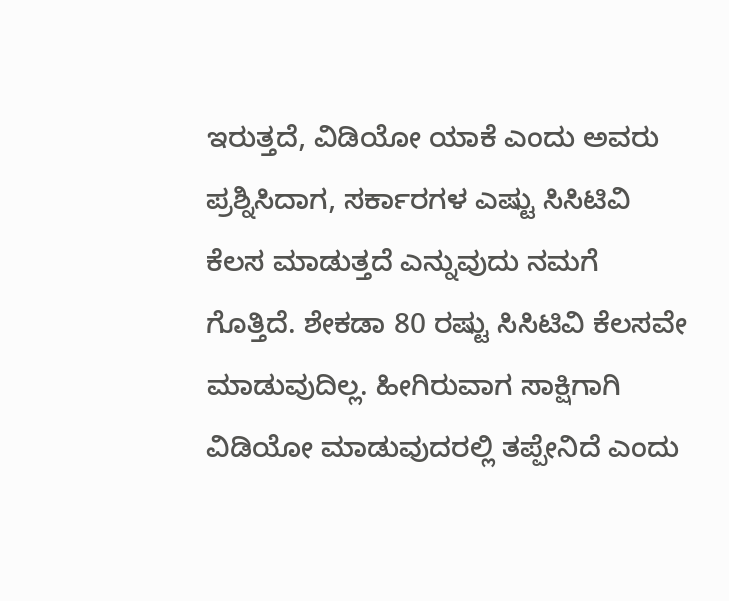ಇರುತ್ತದೆ, ವಿಡಿಯೋ ಯಾಕೆ ಎಂದು ಅವರು ಪ್ರಶ್ನಿಸಿದಾಗ, ಸರ್ಕಾರಗಳ ಎಷ್ಟು ಸಿಸಿಟಿವಿ ಕೆಲಸ ಮಾಡುತ್ತದೆ ಎನ್ನುವುದು ನಮಗೆ ಗೊತ್ತಿದೆ. ಶೇಕಡಾ 80 ರಷ್ಟು ಸಿಸಿಟಿವಿ ಕೆಲಸವೇ ಮಾಡುವುದಿಲ್ಲ. ಹೀಗಿರುವಾಗ ಸಾಕ್ಷಿಗಾಗಿ ವಿಡಿಯೋ ಮಾಡುವುದರಲ್ಲಿ ತಪ್ಪೇನಿದೆ ಎಂದು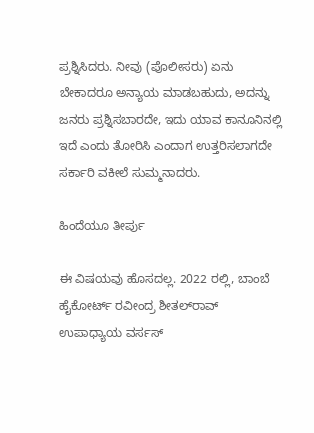ಪ್ರಶ್ನಿಸಿದರು. ನೀವು (ಪೊಲೀಸರು) ಏನು ಬೇಕಾದರೂ ಅನ್ಯಾಯ ಮಾಡಬಹುದು, ಅದನ್ನು ಜನರು ಪ್ರಶ್ನಿಸಬಾರದೇ, ಇದು ಯಾವ ಕಾನೂನಿನಲ್ಲಿ ಇದೆ ಎಂದು ತೋರಿಸಿ ಎಂದಾಗ ಉತ್ತರಿಸಲಾಗದೇ ಸರ್ಕಾರಿ ವಕೀಲೆ ಸುಮ್ಮನಾದರು.

ಹಿಂದೆಯೂ ತೀರ್ಪು

ಈ ವಿಷಯವು ಹೊಸದಲ್ಲ. 2022 ರಲ್ಲಿ, ಬಾಂಬೆ ಹೈಕೋರ್ಟ್ ರವೀಂದ್ರ ಶೀತಲ್‌ರಾವ್ ಉಪಾಧ್ಯಾಯ ವರ್ಸಸ್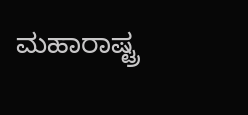ಮಹಾರಾಷ್ಟ್ರ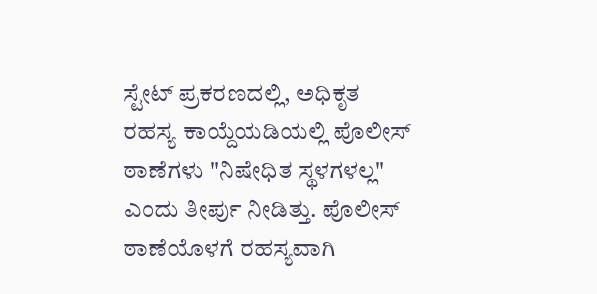ಸ್ಟೇಟ್ ಪ್ರಕರಣದಲ್ಲಿ, ಅಧಿಕೃತ ರಹಸ್ಯ ಕಾಯ್ದೆಯಡಿಯಲ್ಲಿ ಪೊಲೀಸ್ ಠಾಣೆಗಳು "ನಿಷೇಧಿತ ಸ್ಥಳಗಳಲ್ಲ" ಎಂದು ತೀರ್ಪು ನೀಡಿತ್ತು. ಪೊಲೀಸ್ ಠಾಣೆಯೊಳಗೆ ರಹಸ್ಯವಾಗಿ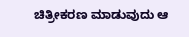ಚಿತ್ರೀಕರಣ ಮಾಡುವುದು ಆ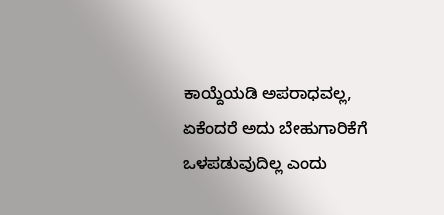ಕಾಯ್ದೆಯಡಿ ಅಪರಾಧವಲ್ಲ, ಏಕೆಂದರೆ ಅದು ಬೇಹುಗಾರಿಕೆಗೆ ಒಳಪಡುವುದಿಲ್ಲ ಎಂದು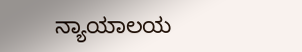ನ್ಯಾಯಾಲಯ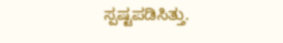ಸ್ಪಷ್ಟಪಡಿಸಿತ್ತು.